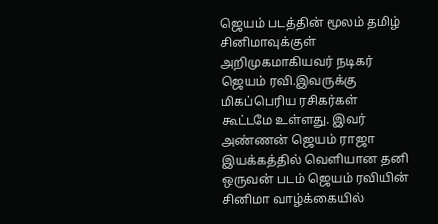ஜெயம் படத்தின் மூலம் தமிழ் சினிமாவுக்குள் அறிமுகமாகியவர் நடிகர் ஜெயம் ரவி.இவருக்கு மிகப்பெரிய ரசிகர்கள் கூட்டமே உள்ளது. இவர் அண்ணன் ஜெயம் ராஜா இயக்கத்தில் வெளியான தனி ஒருவன் படம் ஜெயம் ரவியின் சினிமா வாழ்க்கையில்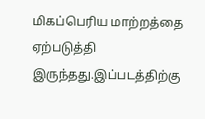மிகப்பெரிய மாற்றத்தை ஏற்படுத்தி இருந்தது.இப்படத்திற்கு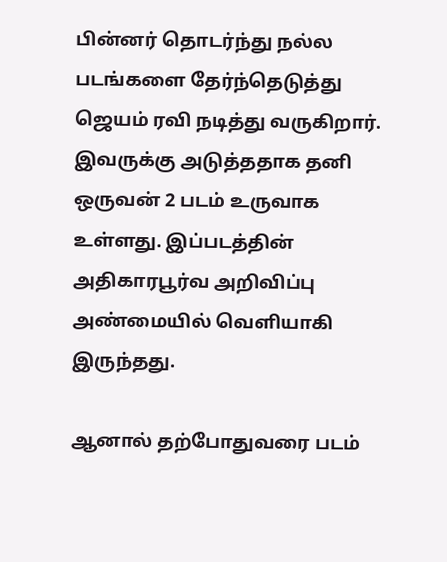பின்னர் தொடர்ந்து நல்ல படங்களை தேர்ந்தெடுத்து ஜெயம் ரவி நடித்து வருகிறார். இவருக்கு அடுத்ததாக தனி ஒருவன் 2 படம் உருவாக உள்ளது. இப்படத்தின் அதிகாரபூர்வ அறிவிப்பு அண்மையில் வெளியாகி இருந்தது.

ஆனால் தற்போதுவரை படம்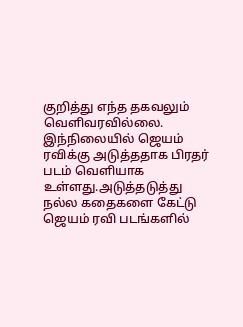குறித்து எந்த தகவலும் வெளிவரவில்லை. இந்நிலையில் ஜெயம் ரவிக்கு அடுத்ததாக பிரதர் படம் வெளியாக உள்ளது.அடுத்தடுத்து நல்ல கதைகளை கேட்டு ஜெயம் ரவி படங்களில்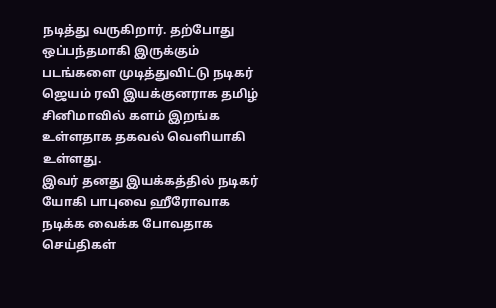நடித்து வருகிறார். தற்போது ஒப்பந்தமாகி இருக்கும் படங்களை முடித்துவிட்டு நடிகர் ஜெயம் ரவி இயக்குனராக தமிழ் சினிமாவில் களம் இறங்க உள்ளதாக தகவல் வெளியாகி உள்ளது.
இவர் தனது இயக்கத்தில் நடிகர் யோகி பாபுவை ஹீரோவாக நடிக்க வைக்க போவதாக செய்திகள்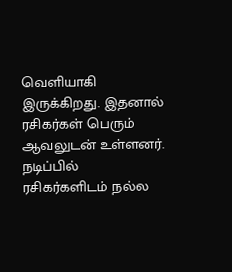வெளியாகி இருக்கிறது. இதனால் ரசிகர்கள் பெரும் ஆவலுடன் உள்ளனர். நடிப்பில் ரசிகர்களிடம் நல்ல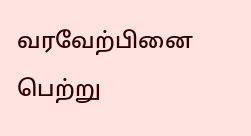வரவேற்பினை பெற்று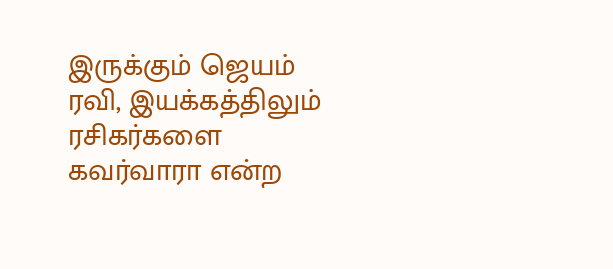இருக்கும் ஜெயம் ரவி, இயக்கத்திலும் ரசிகர்களை கவர்வாரா என்ற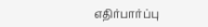எதிர்பார்ப்பு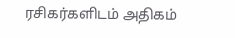ரசிகர்களிடம் அதிகம்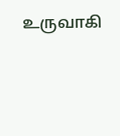உருவாகி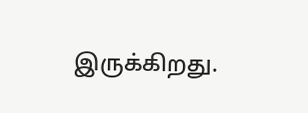இருக்கிறது.